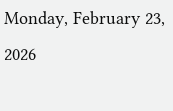Monday, February 23, 2026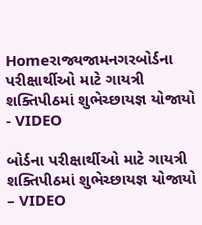Homeરાજ્યજામનગરબોર્ડના પરીક્ષાર્થીઓ માટે ગાયત્રી શક્તિપીઠમાં શુભેચ્છાયજ્ઞ યોજાયો - VIDEO

બોર્ડના પરીક્ષાર્થીઓ માટે ગાયત્રી શક્તિપીઠમાં શુભેચ્છાયજ્ઞ યોજાયો – VIDEO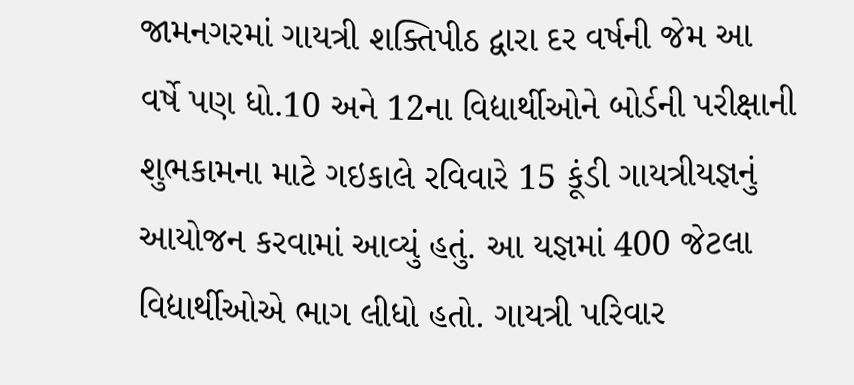જામનગરમાં ગાયત્રી શક્તિપીઠ દ્વારા દર વર્ષની જેમ આ વર્ષે પણ ધો.10 અને 12ના વિદ્યાર્થીઓને બોર્ડની પરીક્ષાની શુભકામના માટે ગઇકાલે રવિવારે 15 કૂંડી ગાયત્રીયજ્ઞનું આયોજન કરવામાં આવ્યું હતું. આ યજ્ઞમાં 400 જેટલા વિદ્યાર્થીઓએ ભાગ લીધો હતો. ગાયત્રી પરિવાર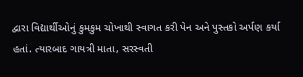દ્વારા વિદ્યાર્થીઓનું કુમકુમ ચોખાથી સ્વાગત કરી પેન અને પુસ્તકો અર્પણ કર્યા હતાં. ત્યારબાદ ગાયત્રી માતા, સરસ્વતી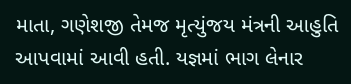માતા, ગણેશજી તેમજ મૃત્યુંજય મંત્રની આહુતિ આપવામાં આવી હતી. યજ્ઞમાં ભાગ લેનાર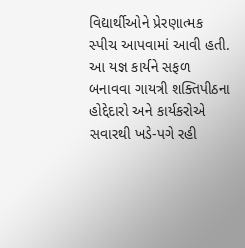વિદ્યાર્થીઓને પ્રેરણાત્મક સ્પીચ આપવામાં આવી હતી. આ યજ્ઞ કાર્યને સફળ બનાવવા ગાયત્રી શક્તિપીઠના હોદ્દેદારો અને કાર્યકરોએ સવારથી ખડે-પગે રહી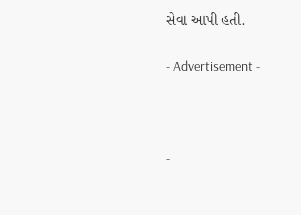સેવા આપી હતી.

- Advertisement -



-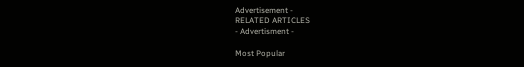Advertisement -
RELATED ARTICLES
- Advertisment -

Most Popular